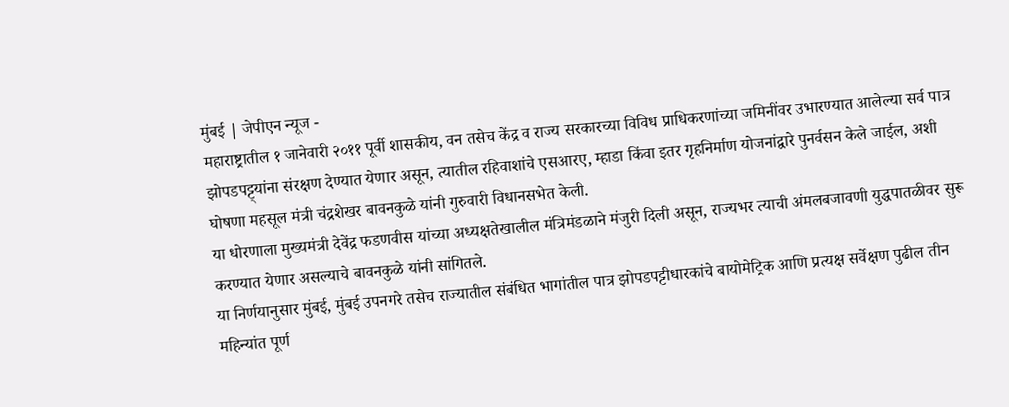मुंबई | जेपीएन न्यूज -
महाराष्ट्रातील १ जानेवारी २०११ पूर्वी शासकीय, वन तसेच केंद्र व राज्य सरकारच्या विविध प्राधिकरणांच्या जमिनींवर उभारण्यात आलेल्या सर्व पात्र झोपडपट्ट्यांना संरक्षण देण्यात येणार असून, त्यातील रहिवाशांचे एसआरए, म्हाडा किंवा इतर गृहनिर्माण योजनांद्वारे पुनर्वसन केले जाईल, अशी घोषणा महसूल मंत्री चंद्रशेखर बावनकुळे यांनी गुरुवारी विधानसभेत केली.
या धोरणाला मुख्यमंत्री देवेंद्र फडणवीस यांच्या अध्यक्षतेखालील मंत्रिमंडळाने मंजुरी दिली असून, राज्यभर त्याची अंमलबजावणी युद्धपातळीवर सुरू करण्यात येणार असल्याचे बावनकुळे यांनी सांगितले.
या निर्णयानुसार मुंबई, मुंबई उपनगरे तसेच राज्यातील संबंधित भागांतील पात्र झोपडपट्टीधारकांचे बायोमेट्रिक आणि प्रत्यक्ष सर्वेक्षण पुढील तीन महिन्यांत पूर्ण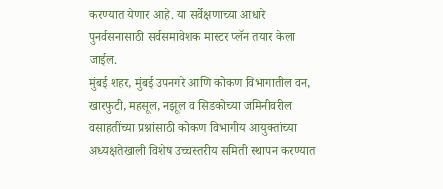करण्यात येणार आहे. या सर्वेक्षणाच्या आधारे पुनर्वसनासाठी सर्वसमावेशक मास्टर प्लॅन तयार केला जाईल.
मुंबई शहर, मुंबई उपनगरे आणि कोकण विभागातील वन, खारफुटी, महसूल, नझूल व सिडकोच्या जमिनीवरील वसाहतींच्या प्रश्नांसाठी कोकण विभागीय आयुक्तांच्या अध्यक्षतेखाली विशेष उच्चस्तरीय समिती स्थापन करण्यात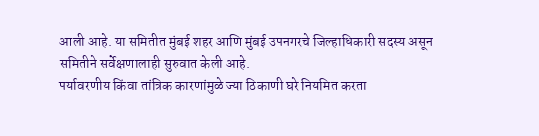आली आहे. या समितीत मुंबई शहर आणि मुंबई उपनगरचे जिल्हाधिकारी सदस्य असून समितीने सर्वेक्षणालाही सुरुवात केली आहे.
पर्यावरणीय किंवा तांत्रिक कारणांमुळे ज्या ठिकाणी घरे नियमित करता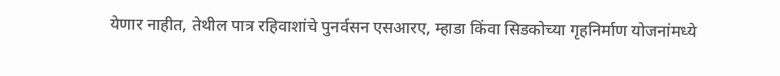येणार नाहीत, तेथील पात्र रहिवाशांचे पुनर्वसन एसआरए, म्हाडा किंवा सिडकोच्या गृहनिर्माण योजनांमध्ये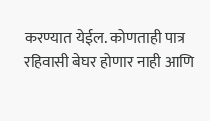करण्यात येईल. कोणताही पात्र रहिवासी बेघर होणार नाही आणि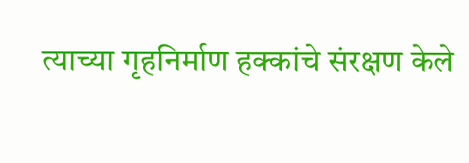त्याच्या गृहनिर्माण हक्कांचे संरक्षण केले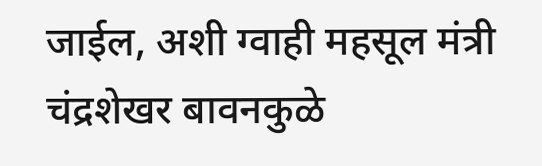जाईल, अशी ग्वाही महसूल मंत्री चंद्रशेखर बावनकुळे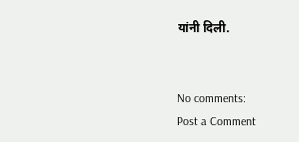यांनी दिली.


No comments:
Post a Comment